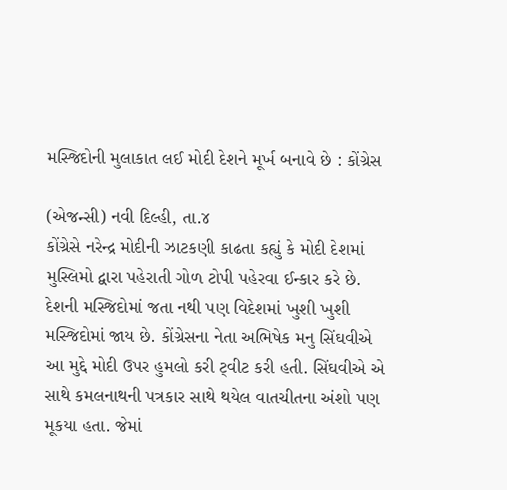મસ્જિદોની મુલાકાત લઈ મોદી દેશને મૂર્ખ બનાવે છે : કોંગ્રેસ

(એજન્સી) નવી દિલ્હી, તા.૪
કોંગ્રેસે નરેન્દ્ર મોદીની ઝાટકણી કાઢતા કહ્યું કે મોદી દેશમાં મુસ્લિમો દ્વારા પહેરાતી ગોળ ટોપી પહેરવા ઈન્કાર કરે છે. દેશની મસ્જિદોમાં જતા નથી પણ વિદેશમાં ખુશી ખુશી મસ્જિદોમાં જાય છે. કોંગ્રેસના નેતા અભિષેક મનુ સિંઘવીએ આ મુદ્દે મોદી ઉપર હુમલો કરી ટ્‌વીટ કરી હતી. સિંઘવીએ એ સાથે કમલનાથની પત્રકાર સાથે થયેલ વાતચીતના અંશો પણ મૂકયા હતા. જેમાં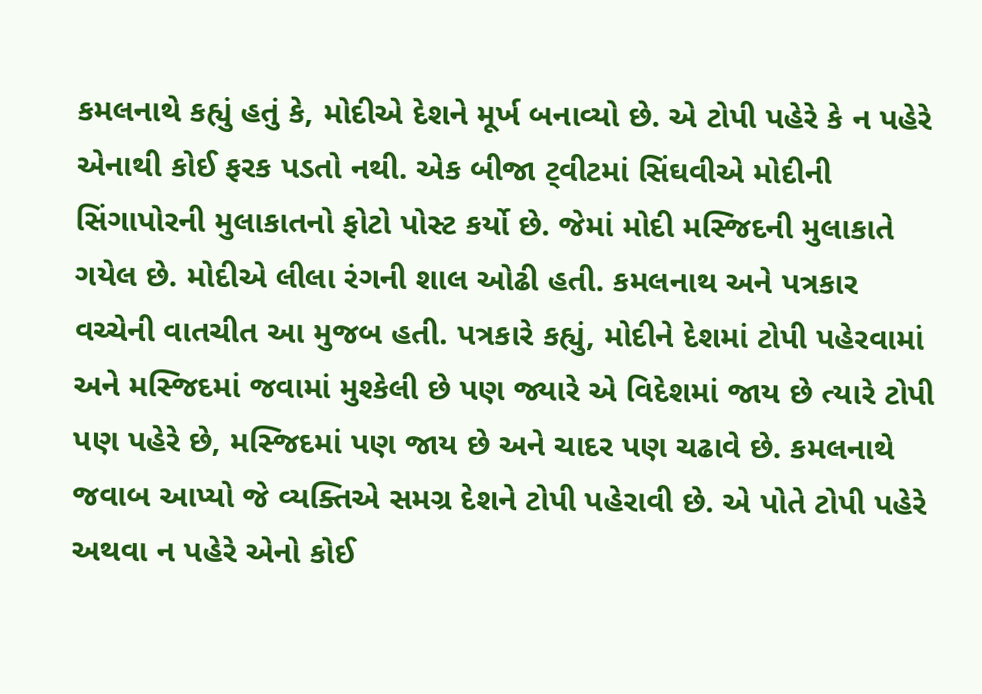કમલનાથે કહ્યું હતું કે, મોદીએ દેશને મૂર્ખ બનાવ્યો છે. એ ટોપી પહેરે કે ન પહેરે એનાથી કોઈ ફરક પડતો નથી. એક બીજા ટ્‌વીટમાં સિંઘવીએ મોદીની સિંગાપોરની મુલાકાતનો ફોટો પોસ્ટ કર્યો છે. જેમાં મોદી મસ્જિદની મુલાકાતે ગયેલ છે. મોદીએ લીલા રંગની શાલ ઓઢી હતી. કમલનાથ અને પત્રકાર વચ્ચેની વાતચીત આ મુજબ હતી. પત્રકારે કહ્યું, મોદીને દેશમાં ટોપી પહેરવામાં અને મસ્જિદમાં જવામાં મુશ્કેલી છે પણ જ્યારે એ વિદેશમાં જાય છે ત્યારે ટોપી પણ પહેરે છે, મસ્જિદમાં પણ જાય છે અને ચાદર પણ ચઢાવે છે. કમલનાથે જવાબ આપ્યો જે વ્યક્તિએ સમગ્ર દેશને ટોપી પહેરાવી છે. એ પોતે ટોપી પહેરે અથવા ન પહેરે એનો કોઈ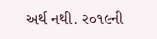અર્થ નથી. ર૦૧૯ની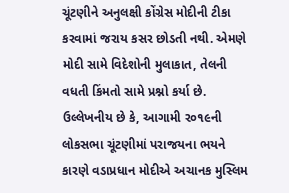ચૂંટણીને અનુલક્ષી કોંગ્રેસ મોદીની ટીકા કરવામાં જરાય કસર છોડતી નથી. એમણે મોદી સામે વિદેશોની મુલાકાત, તેલની વધતી કિંમતો સામે પ્રશ્નો કર્યા છે.
ઉલ્લેખનીય છે કે, આગામી ર૦૧૯ની લોકસભા ચૂંટણીમાં પરાજયના ભયને કારણે વડાપ્રધાન મોદીએ અચાનક મુસ્લિમ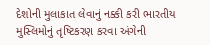દેશોની મુલાકાત લેવાનું નક્કી કરી ભારતીય મુસ્લિમોનું તૃષ્ટિકરણ કરવા અંગેની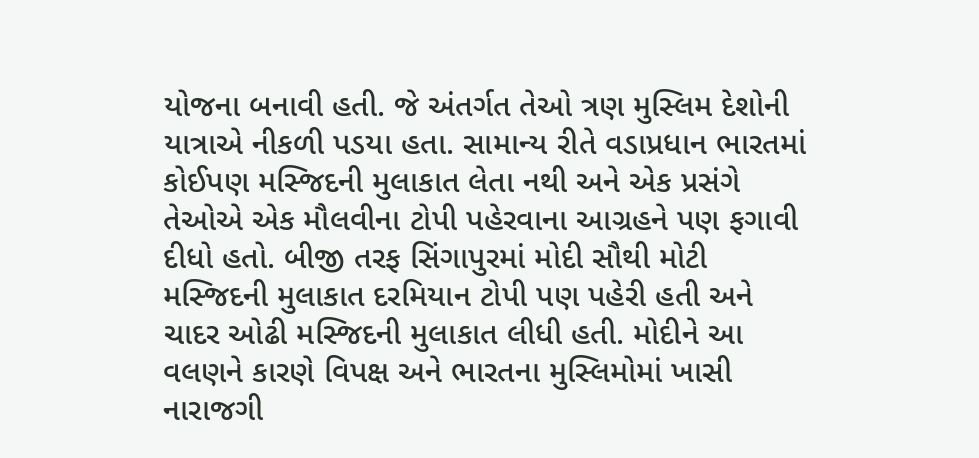યોજના બનાવી હતી. જે અંતર્ગત તેઓ ત્રણ મુસ્લિમ દેશોની યાત્રાએ નીકળી પડયા હતા. સામાન્ય રીતે વડાપ્રધાન ભારતમાં કોઈપણ મસ્જિદની મુલાકાત લેતા નથી અને એક પ્રસંગે તેઓએ એક મૌલવીના ટોપી પહેરવાના આગ્રહને પણ ફગાવી દીધો હતો. બીજી તરફ સિંગાપુરમાં મોદી સૌથી મોટી મસ્જિદની મુલાકાત દરમિયાન ટોપી પણ પહેરી હતી અને ચાદર ઓઢી મસ્જિદની મુલાકાત લીધી હતી. મોદીને આ વલણને કારણે વિપક્ષ અને ભારતના મુસ્લિમોમાં ખાસી નારાજગી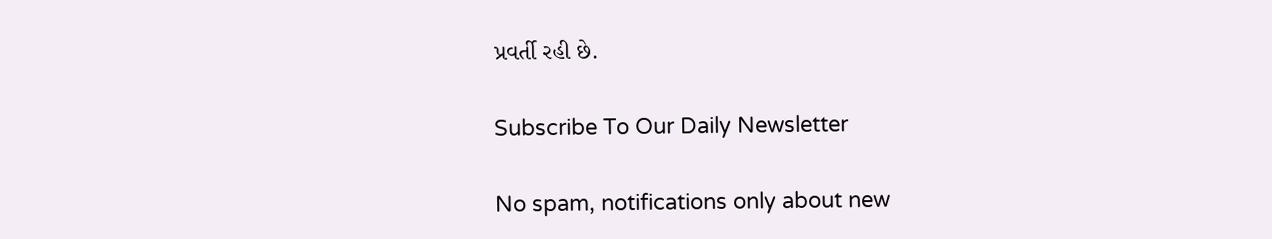પ્રવર્તી રહી છે.

Subscribe To Our Daily Newsletter

No spam, notifications only about new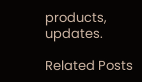products, updates.

Related Posts